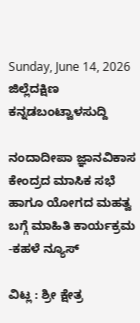Sunday, June 14, 2026
ಜಿಲ್ಲೆದಕ್ಷಿಣ ಕನ್ನಡಬಂಟ್ವಾಳಸುದ್ದಿ

ನಂದಾದೀಪಾ ಜ್ಞಾನವಿಕಾಸ ಕೇಂದ್ರದ ಮಾಸಿಕ ಸಭೆ ಹಾಗೂ ಯೋಗದ ಮಹತ್ವ ಬಗ್ಗೆ ಮಾಹಿತಿ ಕಾರ್ಯಕ್ರಮ -ಕಹಳೆ ನ್ಯೂಸ್

ವಿಟ್ಲ : ಶ್ರೀ ಕ್ಷೇತ್ರ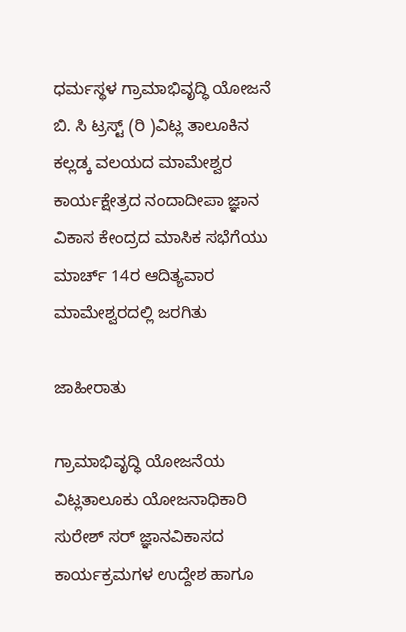ಧರ್ಮಸ್ಥಳ ಗ್ರಾಮಾಭಿವೃದ್ಧಿ ಯೋಜನೆ ಬಿ. ಸಿ ಟ್ರಸ್ಟ್ (ರಿ )ವಿಟ್ಲ ತಾಲೂಕಿನ ಕಲ್ಲಡ್ಕ ವಲಯದ ಮಾಮೇಶ್ವರ ಕಾರ್ಯಕ್ಷೇತ್ರದ ನಂದಾದೀಪಾ ಜ್ಞಾನ ವಿಕಾಸ ಕೇಂದ್ರದ ಮಾಸಿಕ ಸಭೆಗೆಯು ಮಾರ್ಚ್ 14ರ ಆದಿತ್ಯವಾರ ಮಾಮೇಶ್ವರದಲ್ಲಿ ಜರಗಿತು

ಜಾಹೀರಾತು

ಗ್ರಾಮಾಭಿವೃದ್ಧಿ ಯೋಜನೆಯ ವಿಟ್ಲತಾಲೂಕು ಯೋಜನಾಧಿಕಾರಿ ಸುರೇಶ್ ಸರ್ ಜ್ಞಾನವಿಕಾಸದ ಕಾರ್ಯಕ್ರಮಗಳ ಉದ್ದೇಶ ಹಾಗೂ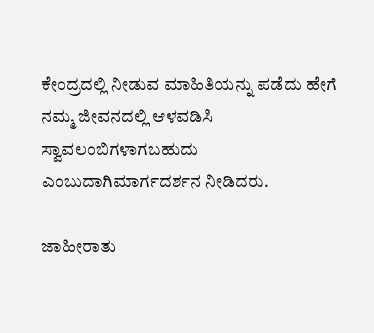ಕೇಂದ್ರದಲ್ಲಿ ನೀಡುವ ಮಾಹಿತಿಯನ್ನು ಪಡೆದು ಹೇಗೆ ನಮ್ಮ ಜೀವನದಲ್ಲಿ ಆಳವಡಿಸಿ ಸ್ವಾವಲಂಬಿಗಳಾಗಬಹುದು ಎಂಬುದಾಗಿಮಾರ್ಗದರ್ಶನ ನೀಡಿದರು.

ಜಾಹೀರಾತು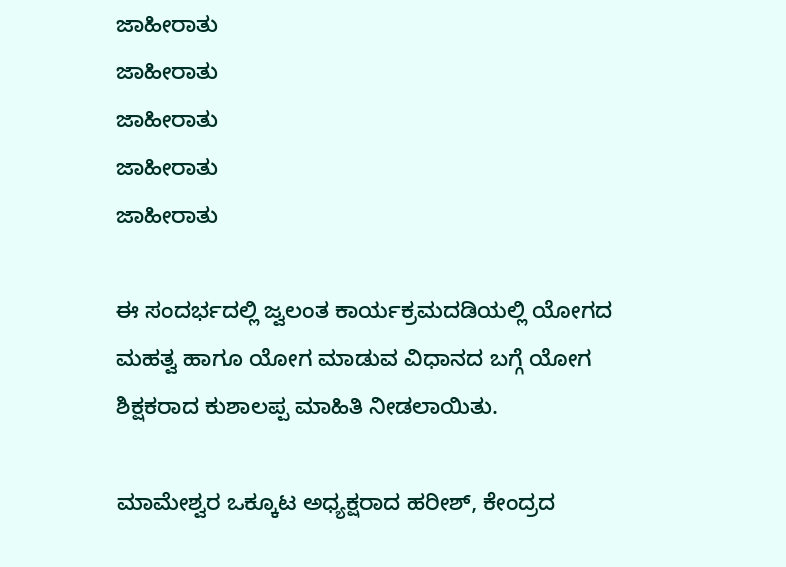ಜಾಹೀರಾತು
ಜಾಹೀರಾತು
ಜಾಹೀರಾತು
ಜಾಹೀರಾತು
ಜಾಹೀರಾತು

ಈ ಸಂದರ್ಭದಲ್ಲಿ ಜ್ವಲಂತ ಕಾರ್ಯಕ್ರಮದಡಿಯಲ್ಲಿ ಯೋಗದ ಮಹತ್ವ ಹಾಗೂ ಯೋಗ ಮಾಡುವ ವಿಧಾನದ ಬಗ್ಗೆ ಯೋಗ ಶಿಕ್ಷಕರಾದ ಕುಶಾಲಪ್ಪ ಮಾಹಿತಿ ನೀಡಲಾಯಿತು.

ಮಾಮೇಶ್ವರ ಒಕ್ಕೂಟ ಅಧ್ಯಕ್ಷರಾದ ಹರೀಶ್, ಕೇಂದ್ರದ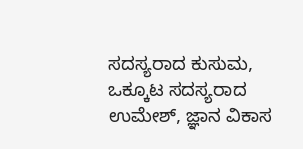ಸದಸ್ಯರಾದ ಕುಸುಮ, ಒಕ್ಕೂಟ ಸದಸ್ಯರಾದ ಉಮೇಶ್, ಜ್ಞಾನ ವಿಕಾಸ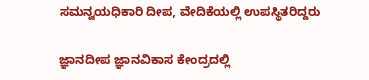ಸಮನ್ವಯಧಿಕಾರಿ ದೀಪ, ವೇದಿಕೆಯಲ್ಲಿ ಉಪಸ್ಥಿತರಿದ್ದರು

ಜ್ಞಾನದೀಪ ಜ್ಞಾನವಿಕಾಸ ಕೇಂದ್ರದಲ್ಲಿ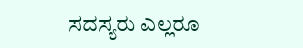ಸದಸ್ಯರು ಎಲ್ಲರೂ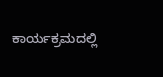ಕಾರ್ಯಕ್ರಮದಲ್ಲಿ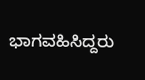ಭಾಗವಹಿಸಿದ್ದರು